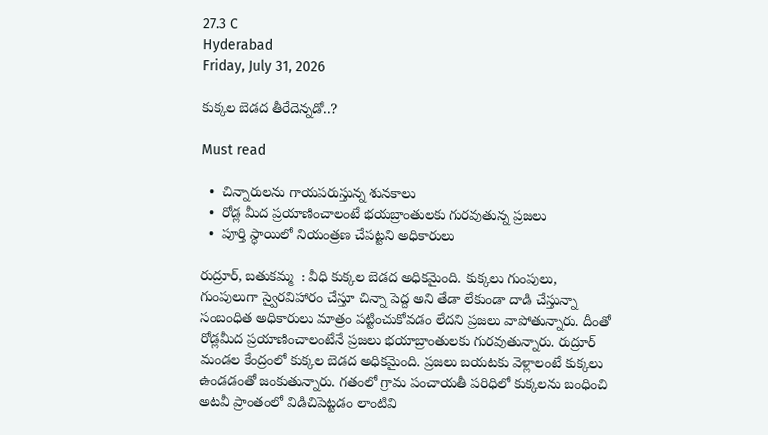27.3 C
Hyderabad
Friday, July 31, 2026

కుక్కల బెడద తీరేదెన్నడో..?

Must read

  •  చిన్నారులను గాయపరుస్తున్న శునకాలు
  •  రోడ్ల మీద ప్రయాణించాలంటే భయబ్రాంతులకు గురవుతున్న ప్రజలు
  •  పూర్తి స్ధాయిలో నియంత్రణ చేపట్టని అధికారులు

రుద్రూర్, బతుకమ్మ  : వీధి కుక్కల బెడద అధికమైంది. కుక్కలు గుంపులు, గుంపులుగా స్వైరవిహారం చేస్తూ చిన్నా పెద్ద అని తేడా లేకుండా దాడి చేస్తున్నా సంబంధిత అధికారులు మాత్రం పట్టించుకోవడం లేదని ప్రజలు వాపోతున్నారు. దీంతో రోడ్లమీద ప్రయాణించాలంటేనే ప్రజలు భయాబ్రాంతులకు గురవుతున్నారు. రుద్రూర్ మండల కేంద్రంలో కుక్కల బెడద అధికమైంది. ప్రజలు బయటకు వెళ్లాలంటే కుక్కలు ఉండడంతో జంకుతున్నారు. గతంలో గ్రామ పంచాయతీ పరిధిలో కుక్కలను బంధించి అటవీ ప్రాంతంలో విడిచిపెట్టడం లాంటివి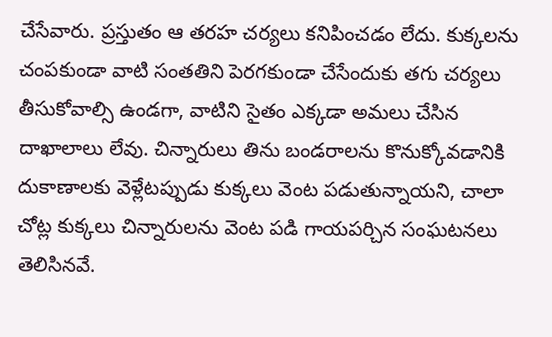చేసేవారు. ప్రస్తుతం ఆ తరహ చర్యలు కనిపించడం లేదు. కుక్కలను చంపకుండా వాటి సంతతిని పెరగకుండా చేసేందుకు తగు చర్యలు తీసుకోవాల్సి ఉండగా, వాటిని సైతం ఎక్కడా అమలు చేసిన దాఖాలాలు లేవు. చిన్నారులు తిను బండరాలను కొనుక్కోవడానికి దుకాణాలకు వెళ్లేటప్పుడు కుక్కలు వెంట పడుతున్నాయని, చాలా చోట్ల కుక్కలు చిన్నారులను వెంట పడి గాయపర్చిన సంఘటనలు తెలిసినవే.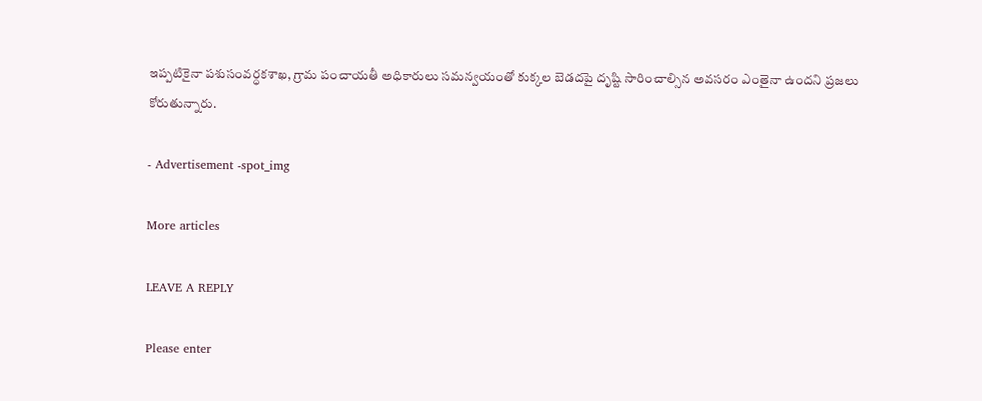ఇప్పటికైనా పశుసంవర్ధకశాఖ, గ్రామ పంచాయతీ అధికారులు సమన్వయంతో కుక్కల బెడదపై దృష్టి సారించాల్సిన అవసరం ఎంతైనా ఉందని ప్రజలు కోరుతున్నారు.

- Advertisement -spot_img

More articles

LEAVE A REPLY

Please enter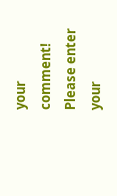your comment!
Please enter your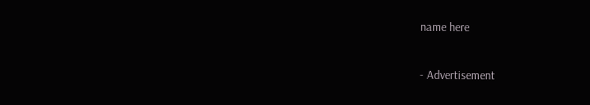name here

- Advertisement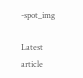-spot_img

Latest article